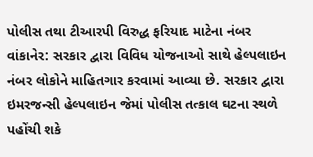પોલીસ તથા ટીઆરપી વિરુદ્ધ ફરિયાદ માટેના નંબર
વાંકાનેર: સરકાર દ્વારા વિવિધ યોજનાઓ સાથે હેલ્પલાઇન નંબર લોકોને માહિતગાર કરવામાં આવ્યા છે. સરકાર દ્વારા ઇમરજન્સી હેલ્પલાઇન જેમાં પોલીસ તત્કાલ ઘટના સ્થળે પહોંચી શકે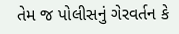તેમ જ પોલીસનું ગેરવર્તન કે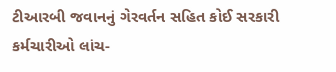ટીઆરબી જવાનનું ગેરવર્તન સહિત કોઈ સરકારી કર્મચારીઓ લાંચ-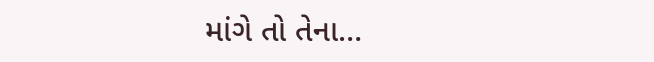માંગે તો તેના…